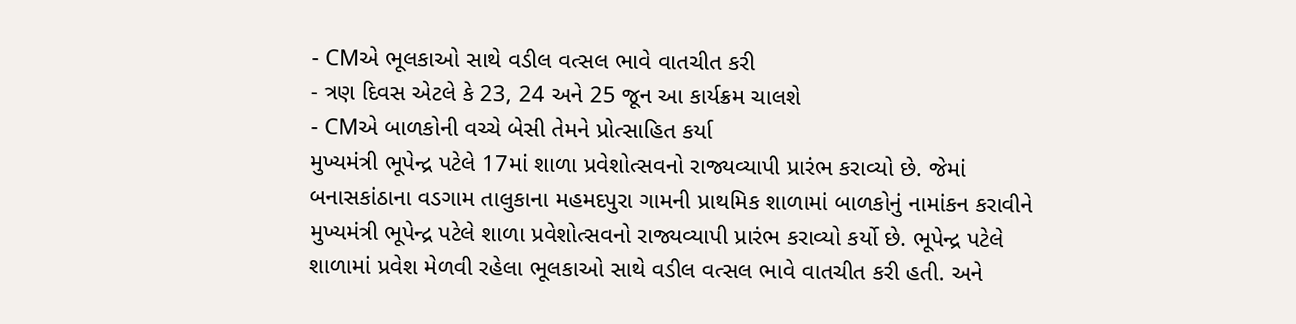- CMએ ભૂલકાઓ સાથે વડીલ વત્સલ ભાવે વાતચીત કરી
- ત્રણ દિવસ એટલે કે 23, 24 અને 25 જૂન આ કાર્યક્રમ ચાલશે
- CMએ બાળકોની વચ્ચે બેસી તેમને પ્રોત્સાહિત કર્યા
મુખ્યમંત્રી ભૂપેન્દ્ર પટેલે 17માં શાળા પ્રવેશોત્સવનો રાજ્યવ્યાપી પ્રારંભ કરાવ્યો છે. જેમાં બનાસકાંઠાના વડગામ તાલુકાના મહમદપુરા ગામની પ્રાથમિક શાળામાં બાળકોનું નામાંકન કરાવીને મુખ્યમંત્રી ભૂપેન્દ્ર પટેલે શાળા પ્રવેશોત્સવનો રાજ્યવ્યાપી પ્રારંભ કરાવ્યો કર્યો છે. ભૂપેન્દ્ર પટેલે શાળામાં પ્રવેશ મેળવી રહેલા ભૂલકાઓ સાથે વડીલ વત્સલ ભાવે વાતચીત કરી હતી. અને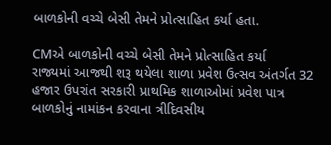બાળકોની વચ્ચે બેસી તેમને પ્રોત્સાહિત કર્યા હતા.

CMએ બાળકોની વચ્ચે બેસી તેમને પ્રોત્સાહિત કર્યા
રાજ્યમાં આજથી શરૂ થયેલા શાળા પ્રવેશ ઉત્સવ અંતર્ગત 32 હજાર ઉપરાંત સરકારી પ્રાથમિક શાળાઓમાં પ્રવેશ પાત્ર બાળકોનું નામાંકન કરવાના ત્રીદિવસીય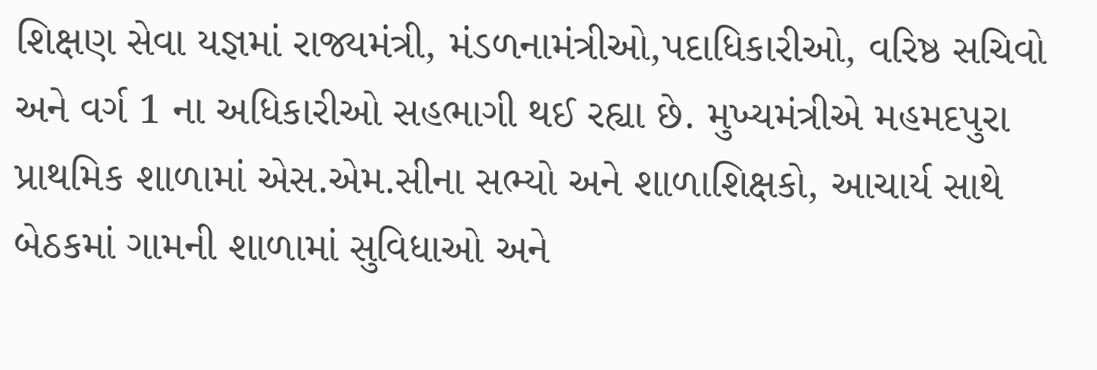શિક્ષણ સેવા યજ્ઞમાં રાજ્યમંત્રી, મંડળનામંત્રીઓ,પદાધિકારીઓ, વરિષ્ઠ સચિવો અને વર્ગ 1 ના અધિકારીઓ સહભાગી થઈ રહ્યા છે. મુખ્યમંત્રીએ મહમદપુરા પ્રાથમિક શાળામાં એસ.એમ.સીના સભ્યો અને શાળાશિક્ષકો, આચાર્ય સાથે બેઠકમાં ગામની શાળામાં સુવિધાઓ અને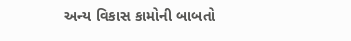અન્ય વિકાસ કામોની બાબતો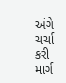અંગે ચર્ચા કરી માર્ગ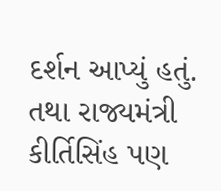દર્શન આપ્યું હતું. તથા રાજ્યમંત્રી કીર્તિસિંહ પણ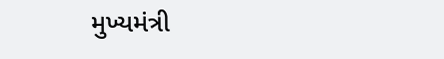મુખ્યમંત્રી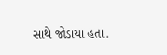સાથે જોડાયા હતા.